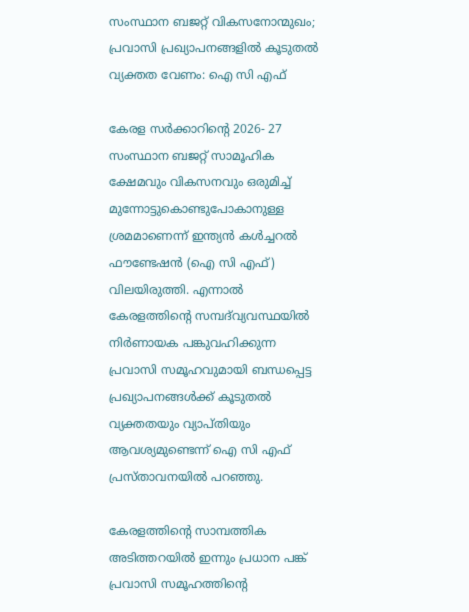സംസ്ഥാന ബജറ്റ് വികസനോന്മുഖം; പ്രവാസി പ്രഖ്യാപനങ്ങളിൽ കൂടുതൽ വ്യക്തത വേണം: ഐ സി എഫ്

കേരള സര്‍ക്കാറിന്റെ 2026- 27 സംസ്ഥാന ബജറ്റ് സാമൂഹിക ക്ഷേമവും വികസനവും ഒരുമിച്ച് മുന്നോട്ടുകൊണ്ടുപോകാനുള്ള ശ്രമമാണെന്ന് ഇന്ത്യന്‍ കള്‍ച്ചറല്‍ ഫൗണ്ടേഷന്‍ (ഐ സി എഫ്) വിലയിരുത്തി. എന്നാല്‍ കേരളത്തിന്റെ സമ്പദ്‌വ്യവസ്ഥയില്‍ നിര്‍ണായക പങ്കുവഹിക്കുന്ന പ്രവാസി സമൂഹവുമായി ബന്ധപ്പെട്ട പ്രഖ്യാപനങ്ങള്‍ക്ക് കൂടുതല്‍ വ്യക്തതയും വ്യാപ്തിയും ആവശ്യമുണ്ടെന്ന് ഐ സി എഫ് പ്രസ്താവനയില്‍ പറഞ്ഞു.

കേരളത്തിന്റെ സാമ്പത്തിക അടിത്തറയില്‍ ഇന്നും പ്രധാന പങ്ക് പ്രവാസി സമൂഹത്തിന്റെ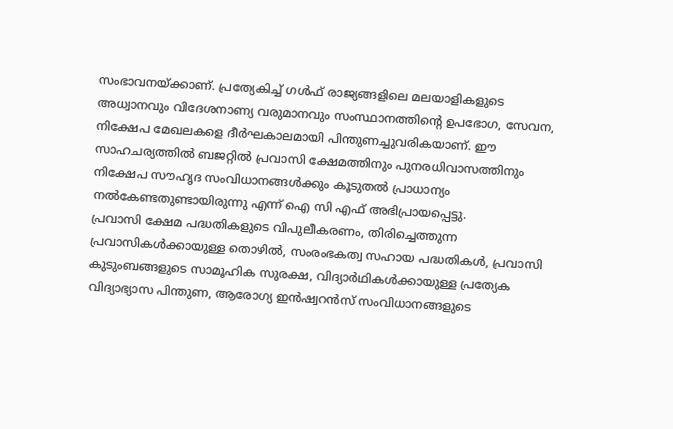സംഭാവനയ്ക്കാണ്. പ്രത്യേകിച്ച് ഗള്‍ഫ് രാജ്യങ്ങളിലെ മലയാളികളുടെ അധ്വാനവും വിദേശനാണ്യ വരുമാനവും സംസ്ഥാനത്തിന്റെ ഉപഭോഗ, സേവന, നിക്ഷേപ മേഖലകളെ ദീര്‍ഘകാലമായി പിന്തുണച്ചുവരികയാണ്. ഈ സാഹചര്യത്തില്‍ ബജറ്റില്‍ പ്രവാസി ക്ഷേമത്തിനും പുനരധിവാസത്തിനും നിക്ഷേപ സൗഹൃദ സംവിധാനങ്ങള്‍ക്കും കൂടുതല്‍ പ്രാധാന്യം നല്‍കേണ്ടതുണ്ടായിരുന്നു എന്ന് ഐ സി എഫ് അഭിപ്രായപ്പെട്ടു.
പ്രവാസി ക്ഷേമ പദ്ധതികളുടെ വിപുലീകരണം, തിരിച്ചെത്തുന്ന പ്രവാസികള്‍ക്കായുള്ള തൊഴില്‍, സംരംഭകത്വ സഹായ പദ്ധതികള്‍, പ്രവാസി കുടുംബങ്ങളുടെ സാമൂഹിക സുരക്ഷ, വിദ്യാര്‍ഥികള്‍ക്കായുള്ള പ്രത്യേക വിദ്യാഭ്യാസ പിന്തുണ, ആരോഗ്യ ഇന്‍ഷ്വറന്‍സ് സംവിധാനങ്ങളുടെ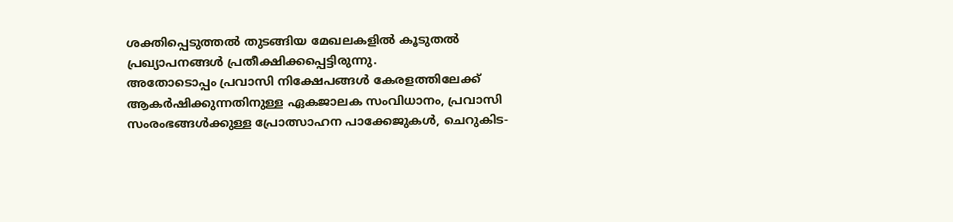ശക്തിപ്പെടുത്തല്‍ തുടങ്ങിയ മേഖലകളില്‍ കൂടുതല്‍ പ്രഖ്യാപനങ്ങള്‍ പ്രതീക്ഷിക്കപ്പെട്ടിരുന്നു.
അതോടൊപ്പം പ്രവാസി നിക്ഷേപങ്ങള്‍ കേരളത്തിലേക്ക് ആകര്‍ഷിക്കുന്നതിനുള്ള ഏകജാലക സംവിധാനം, പ്രവാസി സംരംഭങ്ങള്‍ക്കുള്ള പ്രോത്സാഹന പാക്കേജുകള്‍, ചെറുകിട-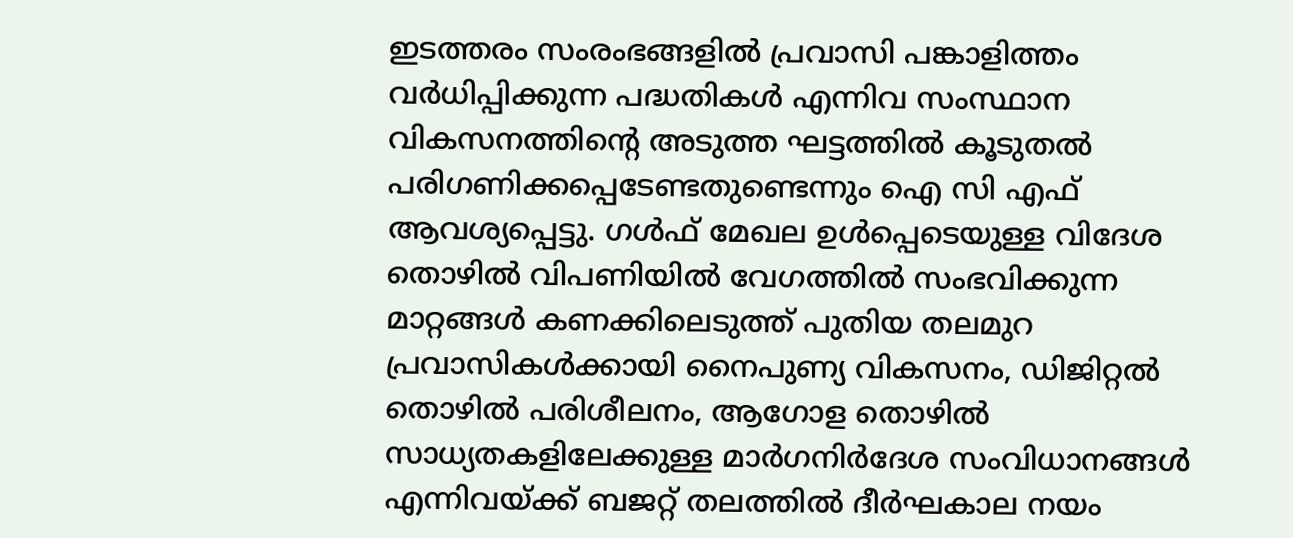ഇടത്തരം സംരംഭങ്ങളില്‍ പ്രവാസി പങ്കാളിത്തം വര്‍ധിപ്പിക്കുന്ന പദ്ധതികള്‍ എന്നിവ സംസ്ഥാന വികസനത്തിന്റെ അടുത്ത ഘട്ടത്തില്‍ കൂടുതല്‍ പരിഗണിക്കപ്പെടേണ്ടതുണ്ടെന്നും ഐ സി എഫ് ആവശ്യപ്പെട്ടു. ഗള്‍ഫ് മേഖല ഉള്‍പ്പെടെയുള്ള വിദേശ തൊഴില്‍ വിപണിയില്‍ വേഗത്തില്‍ സംഭവിക്കുന്ന മാറ്റങ്ങള്‍ കണക്കിലെടുത്ത് പുതിയ തലമുറ പ്രവാസികള്‍ക്കായി നൈപുണ്യ വികസനം, ഡിജിറ്റല്‍ തൊഴില്‍ പരിശീലനം, ആഗോള തൊഴില്‍ സാധ്യതകളിലേക്കുള്ള മാര്‍ഗനിര്‍ദേശ സംവിധാനങ്ങള്‍ എന്നിവയ്ക്ക് ബജറ്റ് തലത്തില്‍ ദീര്‍ഘകാല നയം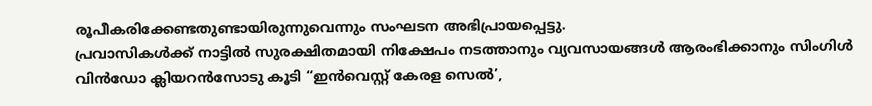രൂപീകരിക്കേണ്ടതുണ്ടായിരുന്നുവെന്നും സംഘടന അഭിപ്രായപ്പെട്ടു.
പ്രവാസികള്‍ക്ക് നാട്ടില്‍ സുരക്ഷിതമായി നിക്ഷേപം നടത്താനും വ്യവസായങ്ങള്‍ ആരംഭിക്കാനും സിംഗിള്‍ വിന്‍ഡോ ക്ലിയറന്‍സോടു കൂടി “ഇന്‍വെസ്റ്റ് കേരള സെല്‍’,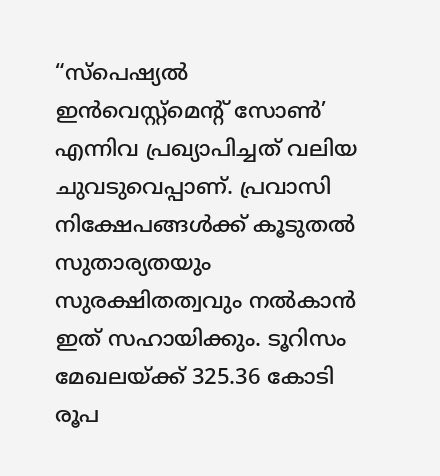“സ്‌പെഷ്യല്‍ ഇന്‍വെസ്റ്റ്‌മെന്റ് സോണ്‍’ എന്നിവ പ്രഖ്യാപിച്ചത് വലിയ ചുവടുവെപ്പാണ്. പ്രവാസി നിക്ഷേപങ്ങള്‍ക്ക് കൂടുതല്‍ സുതാര്യതയും സുരക്ഷിതത്വവും നല്‍കാന്‍ ഇത് സഹായിക്കും. ടൂറിസം മേഖലയ്ക്ക് 325.36 കോടി രൂപ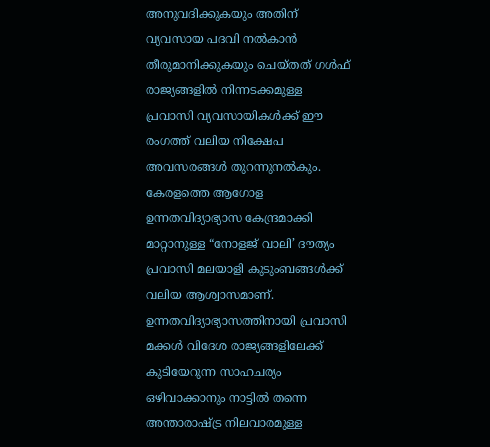അനുവദിക്കുകയും അതിന് വ്യവസായ പദവി നല്‍കാന്‍ തീരുമാനിക്കുകയും ചെയ്തത് ഗള്‍ഫ് രാജ്യങ്ങളില്‍ നിന്നടക്കമുള്ള പ്രവാസി വ്യവസായികള്‍ക്ക് ഈ രംഗത്ത് വലിയ നിക്ഷേപ അവസരങ്ങള്‍ തുറന്നുനല്‍കും.
കേരളത്തെ ആഗോള ഉന്നതവിദ്യാഭ്യാസ കേന്ദ്രമാക്കി മാറ്റാനുള്ള “നോളജ് വാലി’ ദൗത്യം പ്രവാസി മലയാളി കുടുംബങ്ങള്‍ക്ക് വലിയ ആശ്വാസമാണ്. ഉന്നതവിദ്യാഭ്യാസത്തിനായി പ്രവാസി മക്കള്‍ വിദേശ രാജ്യങ്ങളിലേക്ക് കുടിയേറുന്ന സാഹചര്യം ഒഴിവാക്കാനും നാട്ടില്‍ തന്നെ അന്താരാഷ്ട്ര നിലവാരമുള്ള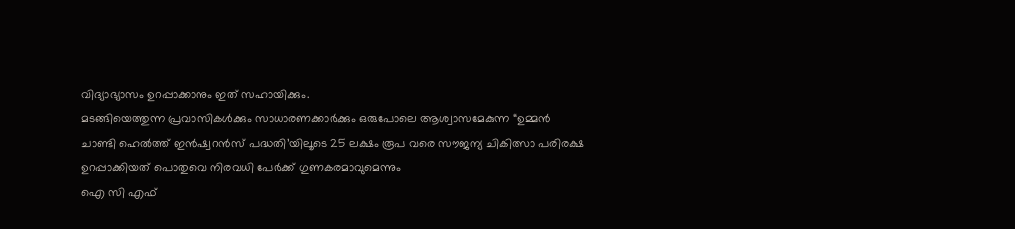വിദ്യാഭ്യാസം ഉറപ്പാക്കാനും ഇത് സഹായിക്കും.
മടങ്ങിയെത്തുന്ന പ്രവാസികള്‍ക്കും സാധാരണക്കാര്‍ക്കും ഒരുപോലെ ആശ്വാസമേകുന്ന “ഉമ്മന്‍ ചാണ്ടി ഹെല്‍ത്ത് ഇന്‍ഷ്വറന്‍സ് പദ്ധതി’യിലൂടെ 25 ലക്ഷം രൂപ വരെ സൗജന്യ ചികിത്സാ പരിരക്ഷ ഉറപ്പാക്കിയത് പൊതുവെ നിരവധി പേർക്ക് ഗുണകരമാവുമെന്നും
ഐ സി എഫ്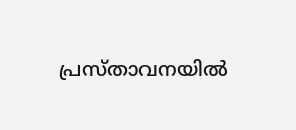പ്രസ്താവനയില്‍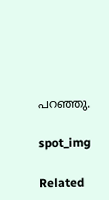പറഞ്ഞു.

spot_img

Related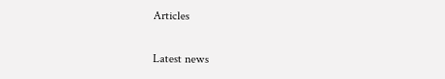Articles

Latest news